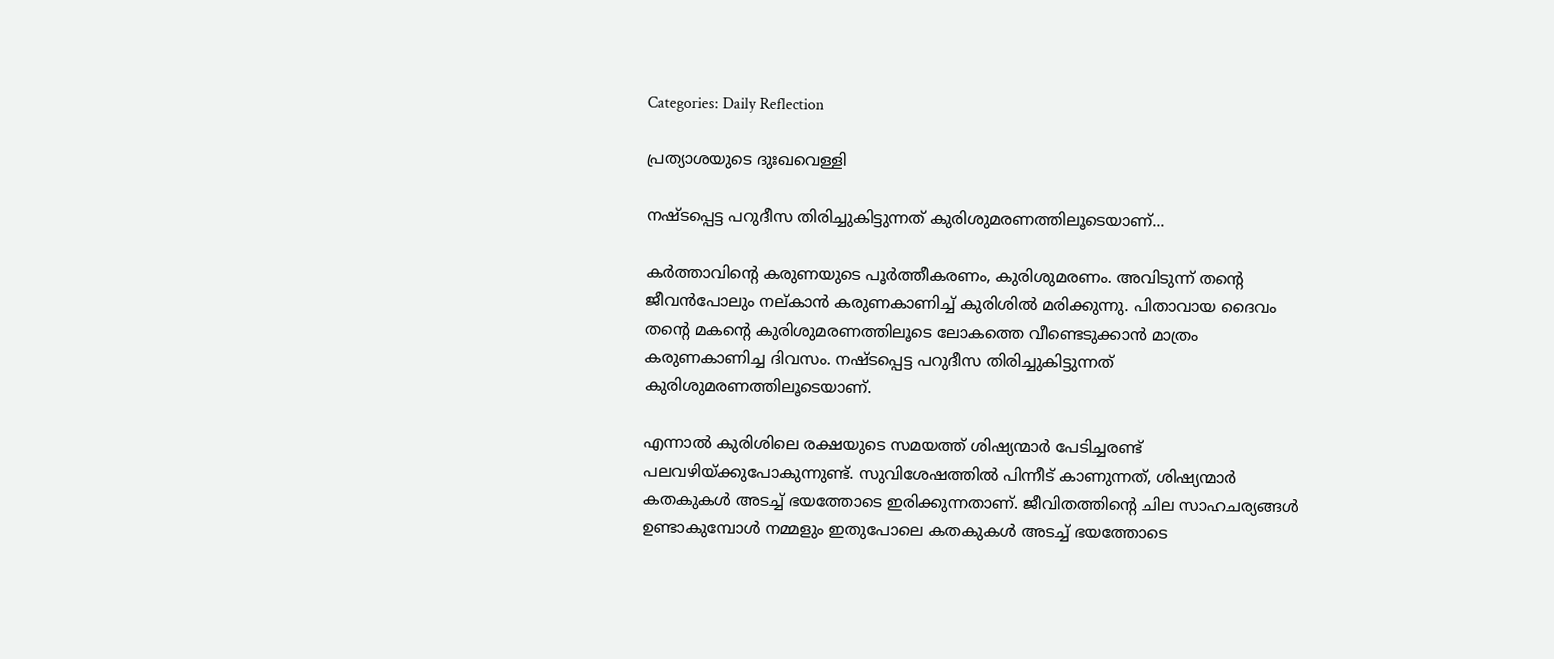Categories: Daily Reflection

പ്രത്യാശയുടെ ദുഃഖവെള്ളി

നഷ്ടപ്പെട്ട പറുദീസ തിരിച്ചുകിട്ടുന്നത് കുരിശുമരണത്തിലൂടെയാണ്...

കർത്താവിന്റെ കരുണയുടെ പൂർത്തീകരണം, കുരിശുമരണം. അവിടുന്ന് തന്റെ ജീവൻപോലും നല്കാൻ കരുണകാണിച്ച് കുരിശിൽ മരിക്കുന്നു. പിതാവായ ദൈവം തന്റെ മകന്റെ കുരിശുമരണത്തിലൂടെ ലോകത്തെ വീണ്ടെടുക്കാൻ മാത്രം കരുണകാണിച്ച ദിവസം. നഷ്ടപ്പെട്ട പറുദീസ തിരിച്ചുകിട്ടുന്നത് കുരിശുമരണത്തിലൂടെയാണ്.

എന്നാൽ കുരിശിലെ രക്ഷയുടെ സമയത്ത് ശിഷ്യന്മാർ പേടിച്ചരണ്ട് പലവഴിയ്ക്കുപോകുന്നുണ്ട്. സുവിശേഷത്തിൽ പിന്നീട് കാണുന്നത്, ശിഷ്യന്മാർ കതകുകൾ അടച്ച് ഭയത്തോടെ ഇരിക്കുന്നതാണ്. ജീവിതത്തിന്റെ ചില സാഹചര്യങ്ങൾ ഉണ്ടാകുമ്പോൾ നമ്മളും ഇതുപോലെ കതകുകൾ അടച്ച് ഭയത്തോടെ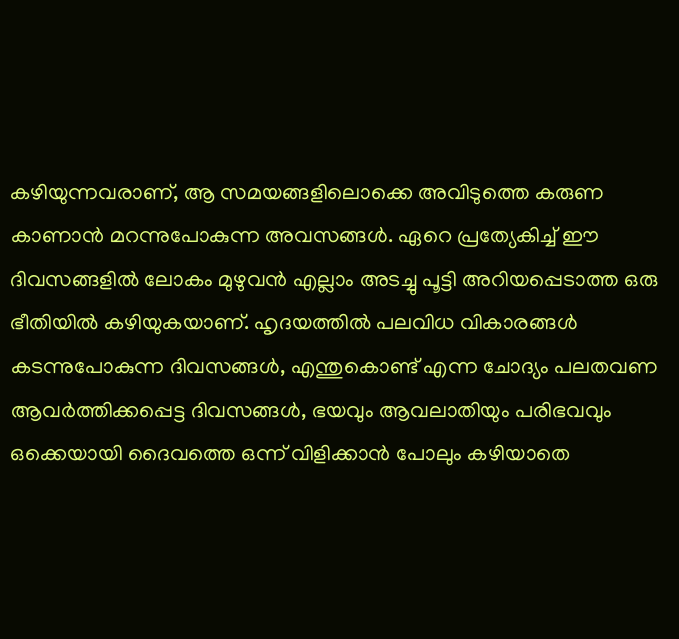കഴിയുന്നവരാണ്, ആ സമയങ്ങളിലൊക്കെ അവിടുത്തെ കരുണ കാണാൻ മറന്നുപോകുന്ന അവസങ്ങൾ. ഏറെ പ്രത്യേകിച്ച് ഈ ദിവസങ്ങളിൽ ലോകം മുഴുവൻ എല്ലാം അടച്ചു പൂട്ടി അറിയപ്പെടാത്ത ഒരു ഭീതിയിൽ കഴിയുകയാണ്. ഹൃദയത്തിൽ പലവിധ വികാരങ്ങൾ കടന്നുപോകുന്ന ദിവസങ്ങൾ, എന്തുകൊണ്ട് എന്ന ചോദ്യം പലതവണ ആവർത്തിക്കപ്പെട്ട ദിവസങ്ങൾ, ഭയവും ആവലാതിയും പരിഭവവും ഒക്കെയായി ദൈവത്തെ ഒന്ന് വിളിക്കാൻ പോലും കഴിയാതെ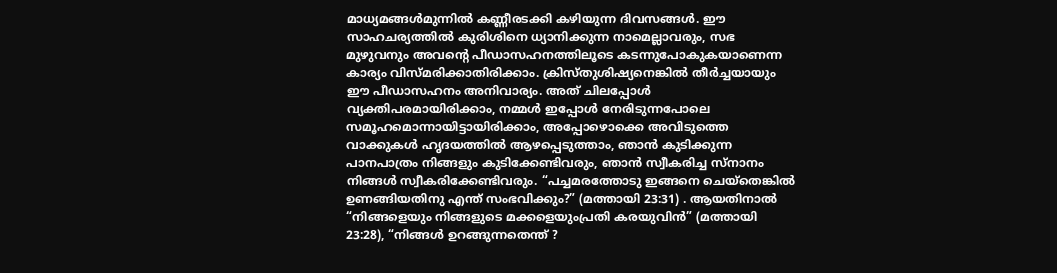മാധ്യമങ്ങൾമുന്നിൽ കണ്ണീരടക്കി കഴിയുന്ന ദിവസങ്ങൾ. ഈ സാഹചര്യത്തിൽ കുരിശിനെ ധ്യാനിക്കുന്ന നാമെല്ലാവരും, സഭ മുഴുവനും അവന്റെ പീഡാസഹനത്തിലൂടെ കടന്നുപോകുകയാണെന്ന കാര്യം വിസ്മരിക്കാതിരിക്കാം. ക്രിസ്തുശിഷ്യനെങ്കിൽ തീർച്ചയായും ഈ പീഡാസഹനം അനിവാര്യം. അത് ചിലപ്പോൾ വ്യക്തിപരമായിരിക്കാം, നമ്മൾ ഇപ്പോൾ നേരിടുന്നപോലെ സമൂഹമൊന്നായിട്ടായിരിക്കാം, അപ്പോഴൊക്കെ അവിടുത്തെ വാക്കുകൾ ഹൃദയത്തിൽ ആഴപ്പെടുത്താം, ഞാൻ കുടിക്കുന്ന പാനപാത്രം നിങ്ങളും കുടിക്കേണ്ടിവരും, ഞാൻ സ്വീകരിച്ച സ്നാനം നിങ്ങൾ സ്വീകരിക്കേണ്ടിവരും. “പച്ചമരത്തോടു ഇങ്ങനെ ചെയ്തെങ്കിൽ ഉണങ്ങിയതിനു എന്ത് സംഭവിക്കും?” (മത്തായി 23:31) . ആയതിനാൽ “നിങ്ങളെയും നിങ്ങളുടെ മക്കളെയുംപ്രതി കരയുവിൻ” (മത്തായി 23:28), “നിങ്ങൾ ഉറങ്ങുന്നതെന്ത് ?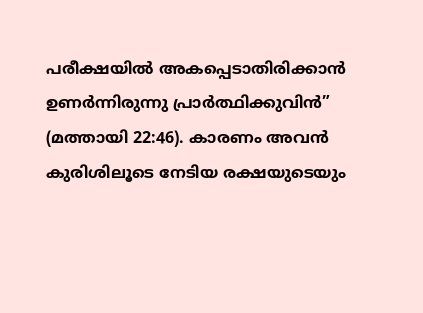പരീക്ഷയിൽ അകപ്പെടാതിരിക്കാൻ ഉണർന്നിരുന്നു പ്രാർത്ഥിക്കുവിൻ” (മത്തായി 22:46). കാരണം അവൻ കുരിശിലൂടെ നേടിയ രക്ഷയുടെയും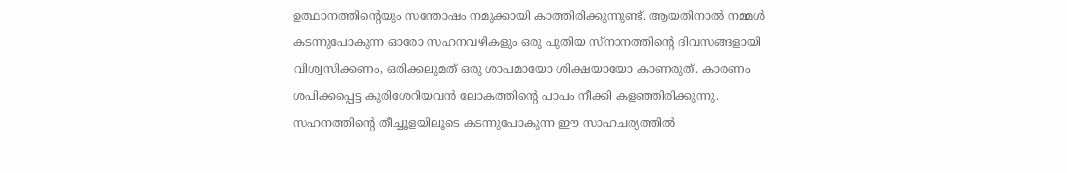ഉത്ഥാനത്തിന്റെയും സന്തോഷം നമുക്കായി കാത്തിരിക്കുന്നുണ്ട്. ആയതിനാൽ നമ്മൾ കടന്നുപോകുന്ന ഓരോ സഹനവഴികളും ഒരു പുതിയ സ്നാനത്തിന്റെ ദിവസങ്ങളായി വിശ്വസിക്കണം, ഒരിക്കലുമത് ഒരു ശാപമായോ ശിക്ഷയായോ കാണരുത്. കാരണം ശപിക്കപ്പെട്ട കുരിശേറിയവൻ ലോകത്തിന്റെ പാപം നീക്കി കളഞ്ഞിരിക്കുന്നു.
സഹനത്തിന്റെ തീച്ചൂളയിലൂടെ കടന്നുപോകുന്ന ഈ സാഹചര്യത്തിൽ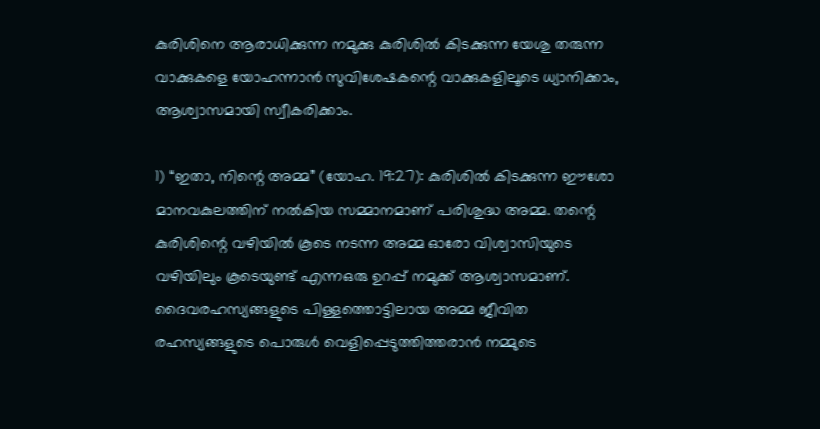കുരിശിനെ ആരാധിക്കുന്ന നമുക്കു കുരിശിൽ കിടക്കുന്ന യേശു തരുന്ന വാക്കുകളെ യോഹന്നാൻ സുവിശേഷകന്റെ വാക്കുകളിലൂടെ ധ്യാനിക്കാം, ആശ്വാസമായി സ്വീകരിക്കാം.

1) “ഇതാ, നിന്റെ അമ്മ” (യോഹ. 19:27): കുരിശിൽ കിടക്കുന്ന ഈശോ മാനവകുലത്തിന് നൽകിയ സമ്മാനമാണ് പരിശുദ്ധ അമ്മ. തന്റെ കുരിശിന്റെ വഴിയിൽ കൂടെ നടന്ന അമ്മ ഓരോ വിശ്വാസിയുടെ വഴിയിലും കൂടെയുണ്ട് എന്നഒരു ഉറപ്പ് നമുക്ക് ആശ്വാസമാണ്. ദൈവരഹസ്യങ്ങളുടെ പിള്ളത്തൊട്ടിലായ അമ്മ ജീവിത രഹസ്യങ്ങളുടെ പൊരുൾ വെളിപ്പെടുത്തിത്തരാൻ നമ്മുടെ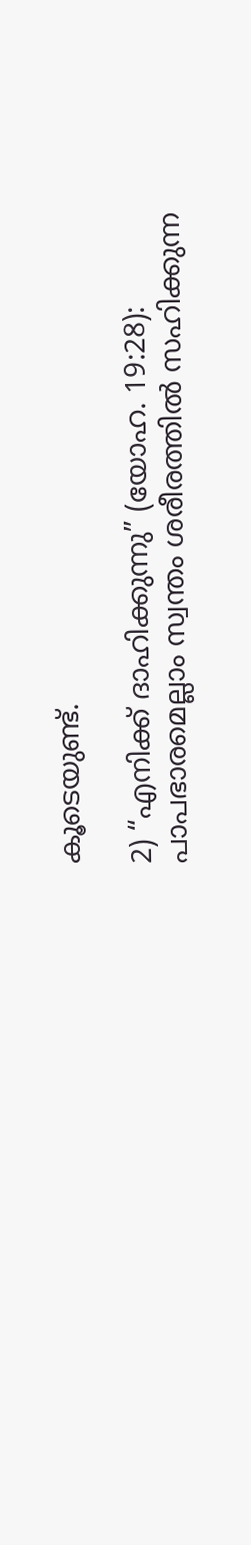കൂടെയുണ്ട്.

2) “എനിക്ക് ദാഹിക്കുന്നു” (യോഹ. 19:28): പാപഭാരമെല്ലാം സ്വന്തം ശരീരത്തിൽ സഹിക്കുന്ന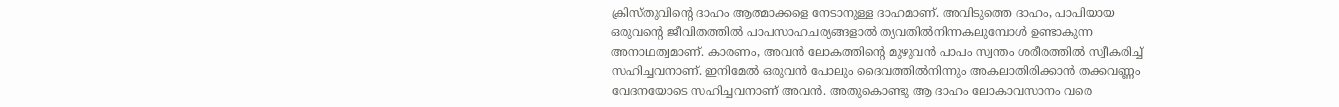ക്രിസ്തുവിന്റെ ദാഹം ആത്മാക്കളെ നേടാനുള്ള ദാഹമാണ്. അവിടുത്തെ ദാഹം, പാപിയായ ഒരുവന്റെ ജീവിതത്തിൽ പാപസാഹചര്യങ്ങളാൽ ത്യവതിൽനിന്നകലുമ്പോൾ ഉണ്ടാകുന്ന അനാഥത്വമാണ്. കാരണം, അവൻ ലോകത്തിന്റെ മുഴുവൻ പാപം സ്വന്തം ശരീരത്തിൽ സ്വീകരിച്ച് സഹിച്ചവനാണ്. ഇനിമേൽ ഒരുവൻ പോലും ദൈവത്തിൽനിന്നും അകലാതിരിക്കാൻ തക്കവണ്ണം വേദനയോടെ സഹിച്ചവനാണ് അവൻ. അതുകൊണ്ടു ആ ദാഹം ലോകാവസാനം വരെ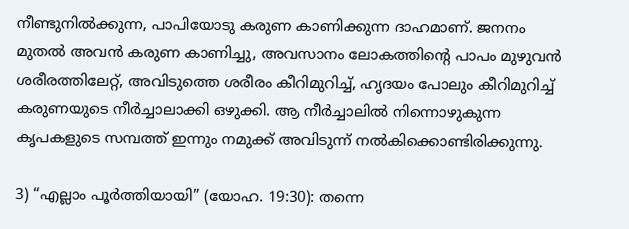നീണ്ടുനിൽക്കുന്ന, പാപിയോടു കരുണ കാണിക്കുന്ന ദാഹമാണ്. ജനനം മുതൽ അവൻ കരുണ കാണിച്ചു, അവസാനം ലോകത്തിന്റെ പാപം മുഴുവൻ ശരീരത്തിലേറ്റ്, അവിടുത്തെ ശരീരം കീറിമുറിച്ച്, ഹൃദയം പോലും കീറിമുറിച്ച് കരുണയുടെ നീർച്ചാലാക്കി ഒഴുക്കി. ആ നീർച്ചാലിൽ നിന്നൊഴുകുന്ന കൃപകളുടെ സമ്പത്ത് ഇന്നും നമുക്ക് അവിടുന്ന് നൽകിക്കൊണ്ടിരിക്കുന്നു.

3) “എല്ലാം പൂർത്തിയായി” (യോഹ. 19:30): തന്നെ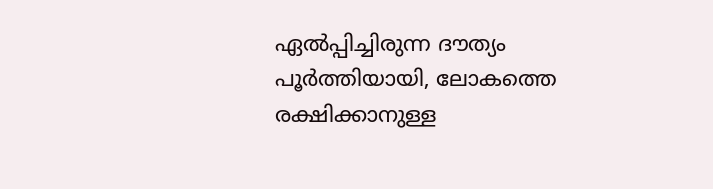ഏൽപ്പിച്ചിരുന്ന ദൗത്യം പൂർത്തിയായി, ലോകത്തെ രക്ഷിക്കാനുള്ള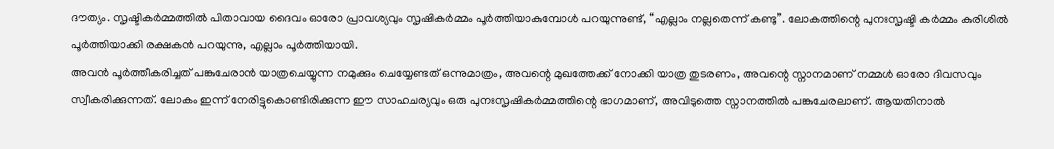ദൗത്യം. സൃഷ്ടികർമ്മത്തിൽ പിതാവായ ദൈവം ഓരോ പ്രാവശ്യവും സൃഷികർമ്മം പൂർത്തിയാകുമ്പോൾ പറയുന്നുണ്ട്, “എല്ലാം നല്ലതെന്ന് കണ്ടു”. ലോകത്തിന്റെ പുനഃസൃഷ്ടി കർമ്മം കുരിശിൽ പൂർത്തിയാക്കി രക്ഷകൻ പറയുന്നു, എല്ലാം പൂർത്തിയായി.
അവൻ പൂർത്തീകരിച്ചത് പങ്കുചേരാൻ യാത്രചെയ്യുന്ന നമുക്കും ചെയ്യേണ്ടത് ഒന്നുമാത്രം, അവന്റെ മുഖത്തേക്ക് നോക്കി യാത്ര തുടരണം, അവന്റെ സ്നാനമാണ് നമ്മൾ ഓരോ ദിവസവും സ്വീകരിക്കുന്നത്. ലോകം ഇന്ന് നേരിട്ടുകൊണ്ടിരിക്കുന്ന ഈ സാഹചര്യവും ഒരു പുനഃസൃഷികർമ്മത്തിന്റെ ഭാഗമാണ്, അവിടുത്തെ സ്നാനത്തിൽ പങ്കുചേരലാണ്. ആയതിനാൽ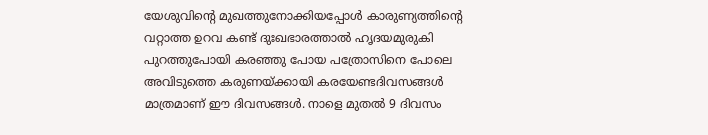യേശുവിന്റെ മുഖത്തുനോക്കിയപ്പോൾ കാരുണ്യത്തിന്റെ വറ്റാത്ത ഉറവ കണ്ട് ദുഃഖഭാരത്താൽ ഹൃദയമുരുകി പുറത്തുപോയി കരഞ്ഞു പോയ പത്രോസിനെ പോലെ അവിടുത്തെ കരുണയ്ക്കായി കരയേണ്ടദിവസങ്ങൾ മാത്രമാണ് ഈ ദിവസങ്ങൾ. നാളെ മുതൽ 9 ദിവസം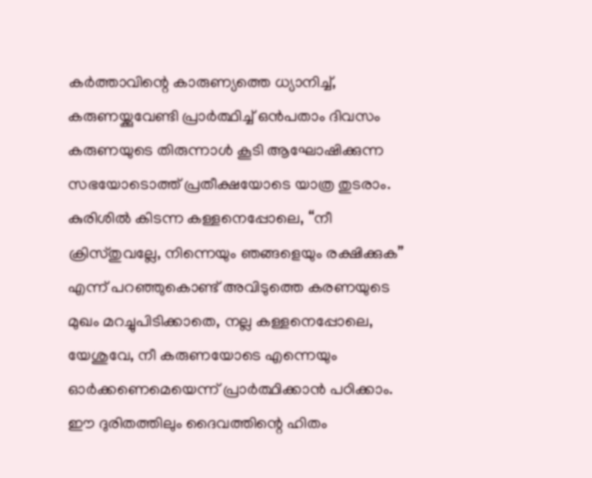കർത്താവിന്റെ കാരുണ്യത്തെ ധ്യാനിച്ച്, കരുണയ്ക്കുവേണ്ടി പ്രാർത്ഥിച്ച് ഒൻപതാം ദിവസം കരുണയുടെ തിരുന്നാൾ കൂടി ആഘോഷിക്കുന്ന സഭയോടൊത്ത് പ്രതീക്ഷയോടെ യാത്ര തുടരാം. കുരിശിൽ കിടന്ന കള്ളനെപ്പോലെ, “നീ ക്രിസ്തുവല്ലേ, നിന്നെയും ഞങ്ങളെയും രക്ഷിക്കുക” എന്ന് പറഞ്ഞുകൊണ്ട് അവിടുത്തെ കരണയുടെ മുഖം മറച്ചുപിടിക്കാതെ, നല്ല കള്ളനെപ്പോലെ, യേശുവേ, നീ കരുണയോടെ എന്നെയും ഓർക്കണെമെയെന്ന് പ്രാർത്ഥിക്കാൻ പഠിക്കാം. ഈ ദുരിതത്തിലും ദൈവത്തിന്റെ ഹിതം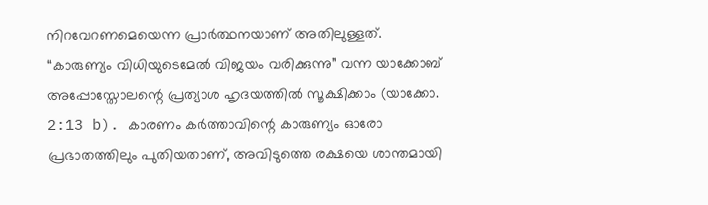നിറവേറണമെയെന്ന പ്രാർത്ഥനയാണ് അതിലുള്ളത്. “കാരുണ്യം വിധിയുടെമേൽ വിജയം വരിക്കുന്നു” വന്ന യാക്കോബ് അപ്പോസ്തോലന്റെ പ്രത്യാശ ഹൃദയത്തിൽ സൂക്ഷിക്കാം (യാക്കോ. 2:13 b). കാരണം കർത്താവിന്റെ കാരുണ്യം ഓരോ പ്രഭാതത്തിലും പുതിയതാണ്, അവിടുത്തെ രക്ഷയെ ശാന്തമായി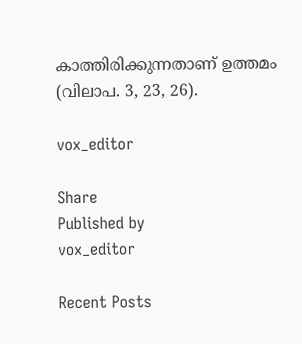കാത്തിരിക്കുന്നതാണ് ഉത്തമം (വിലാപ. 3, 23, 26).

vox_editor

Share
Published by
vox_editor

Recent Posts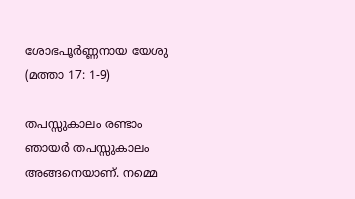ശോഭപൂർണ്ണനായ യേശു (മത്താ 17: 1-9)

തപസ്സുകാലം രണ്ടാം ഞായർ തപസ്സുകാലം അങ്ങനെയാണ്. നമ്മെ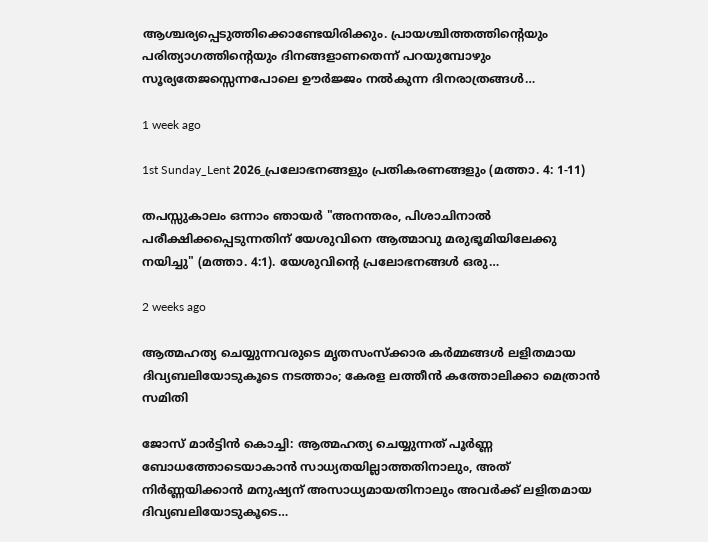ആശ്ചര്യപ്പെടുത്തിക്കൊണ്ടേയിരിക്കും. പ്രായശ്ചിത്തത്തിന്റെയും പരിത്യാഗത്തിന്റെയും ദിനങ്ങളാണതെന്ന് പറയുമ്പോഴും സൂര്യതേജസ്സെന്നപോലെ ഊർജ്ജം നൽകുന്ന ദിനരാത്രങ്ങൾ…

1 week ago

1st Sunday_Lent 2026_പ്രലോഭനങ്ങളും പ്രതികരണങ്ങളും (മത്താ. 4: 1-11)

തപസ്സുകാലം ഒന്നാം ഞായർ "അനന്തരം, പിശാചിനാല്‍ പരീക്ഷിക്കപ്പെടുന്നതിന് യേശുവിനെ ആത്മാവു മരുഭൂമിയിലേക്കു നയിച്ചു" (മത്താ. 4:1). യേശുവിന്റെ പ്രലോഭനങ്ങൾ ഒരു…

2 weeks ago

ആത്മഹത്യ ചെയ്യുന്നവരുടെ മൃതസംസ്ക്കാര കർമ്മങ്ങൾ ലളിതമായ ദിവ്യബലിയോടുകൂടെ നടത്താം; കേരള ലത്തീൻ കത്തോലിക്കാ മെത്രാൻ സമിതി

ജോസ് മാർട്ടിൻ കൊച്ചി: ആത്മഹത്യ ചെയ്യുന്നത് പൂർണ്ണ ബോധത്തോടെയാകാൻ സാധ്യതയില്ലാത്തതിനാലും, അത് നിർണ്ണയിക്കാൻ മനുഷ്യന് അസാധ്യമായതിനാലും അവർക്ക് ലളിതമായ ദിവ്യബലിയോടുകൂടെ…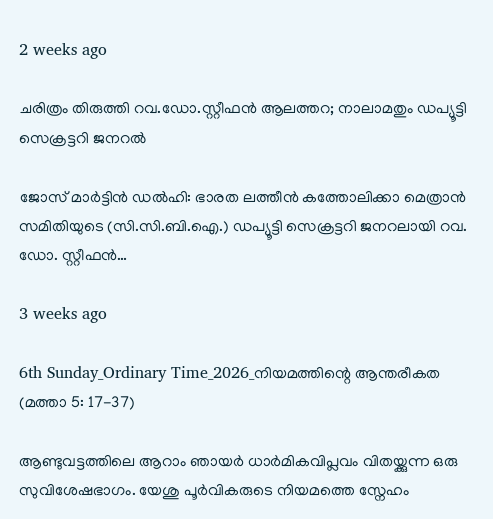2 weeks ago

ചരിത്രം തിരുത്തി റവ.ഡോ.സ്റ്റീഫൻ ആലത്തറ; നാലാമതും ഡപ്യൂട്ടി സെക്രട്ടറി ജനറൽ

ജോസ് മാർട്ടിൻ ഡൽഹി: ഭാരത ലത്തീൻ കത്തോലിക്കാ മെത്രാൻ സമിതിയുടെ (സി.സി.ബി.ഐ.) ഡപ്യൂട്ടി സെക്രട്ടറി ജനറലായി റവ. ഡോ. സ്റ്റീഫൻ…

3 weeks ago

6th Sunday_Ordinary Time_2026_നിയമത്തിന്റെ ആന്തരീകത (മത്താ 5: 17-37)

ആണ്ടുവട്ടത്തിലെ ആറാം ഞായർ ധാർമികവിപ്ലവം വിതയ്ക്കുന്ന ഒരു സുവിശേഷഭാഗം. യേശു പൂർവികരുടെ നിയമത്തെ സ്നേഹം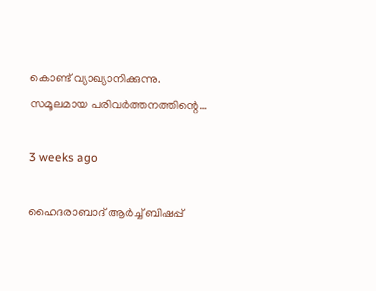കൊണ്ട് വ്യാഖ്യാനിക്കുന്നു. സമൂലമായ പരിവർത്തനത്തിന്റെ…

3 weeks ago

ഹൈദരാബാദ് ആര്‍ച്ച് ബിഷപ്പ്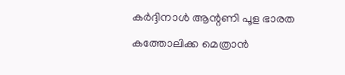കർദ്ദിനാൾ ആന്റണി പൂള ഭാരത കത്തോലിക്ക മെത്രാന്‍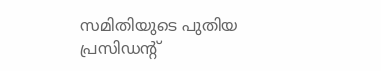സമിതിയുടെ പുതിയ പ്രസിഡന്റ്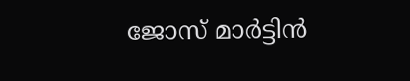ജോസ് മാർട്ടിൻ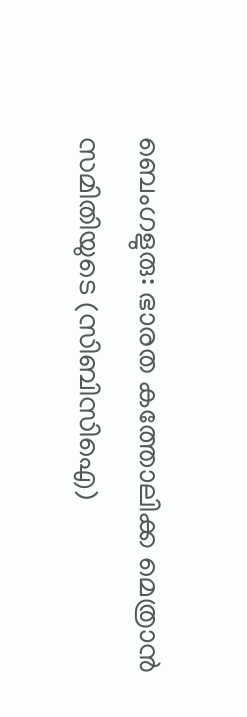ബെംഗളുരു: ഭാരത കത്തോലിക്ക മെത്രാന്‍ സമിതിയുടെ (സിബിസിഐ)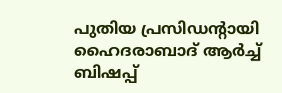പുതിയ പ്രസിഡന്റായി ഹൈദരാബാദ് ആര്‍ച്ച് ബിഷപ്പ്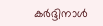കർദ്ദിനാൾ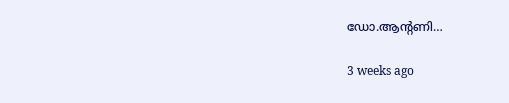ഡോ.ആന്റണി…

3 weeks ago